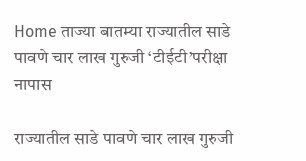Home ताज्या बातम्या राज्यातील साडे पावणे चार लाख गुरुजी ‘टीईटी’परीक्षा नापास

राज्यातील साडे पावणे चार लाख गुरुजी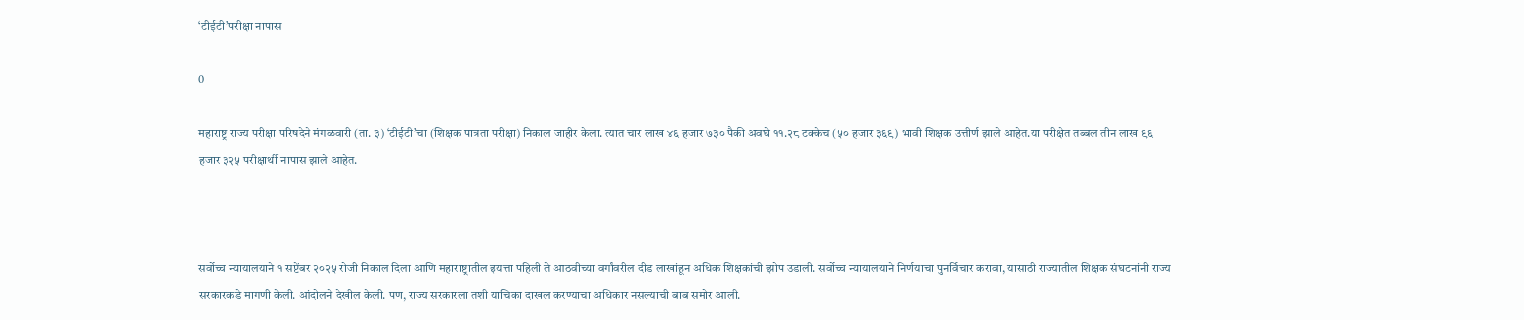‘टीईटी’परीक्षा नापास

0

महाराष्ट्र राज्य परीक्षा परिषदेने मंगळवारी (ता. ३) ‘टीईटी’चा (शिक्षक पात्रता परीक्षा) निकाल जाहीर केला. त्यात चार लाख ४६ हजार ७३० पैकी अवघे ११.२८ टक्केच (५० हजार ३६९) भावी शिक्षक उत्तीर्ण झाले आहेत.या परीक्षेत तब्बल तीन लाख ९६ हजार ३२५ परीक्षार्थी नापास झाले आहेत.



सर्वोच्च न्यायालयाने १ सप्टेंबर २०२५ रोजी निकाल दिला आणि महाराष्ट्रातील इयत्ता पहिली ते आठवीच्या वर्गांवरील दीड लाखांहून अधिक शिक्षकांची झोप उडाली. सर्वोच्च न्यायालयाने निर्णयाचा पुनर्विचार करावा, यासाठी राज्यातील शिक्षक संघटनांनी राज्य सरकारकडे मागणी केली. आंदोलने देखील केली. पण, राज्य सरकारला तशी याचिका दाखल करण्याचा अधिकार नसल्याची बाब समोर आली.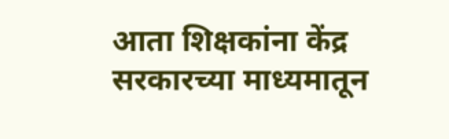आता शिक्षकांना केंद्र सरकारच्या माध्यमातून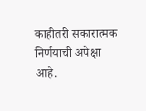काहीतरी सकारात्मक निर्णयाची अपेक्षा आहे.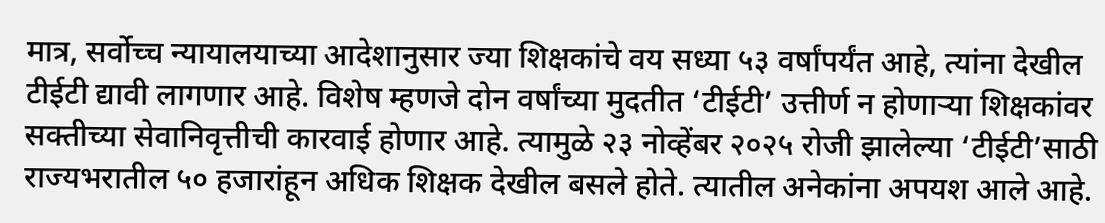मात्र, सर्वोच्च न्यायालयाच्या आदेशानुसार ज्या शिक्षकांचे वय सध्या ५३ वर्षांपर्यंत आहे, त्यांना देखील टीईटी द्यावी लागणार आहे. विशेष म्हणजे दोन वर्षांच्या मुदतीत ‘टीईटी’ उत्तीर्ण न होणाऱ्या शिक्षकांवर सक्तीच्या सेवानिवृत्तीची कारवाई होणार आहे. त्यामुळे २३ नोव्हेंबर २०२५ रोजी झालेल्या ‘टीईटी’साठी राज्यभरातील ५० हजारांहून अधिक शिक्षक देखील बसले होते. त्यातील अनेकांना अपयश आले आहे.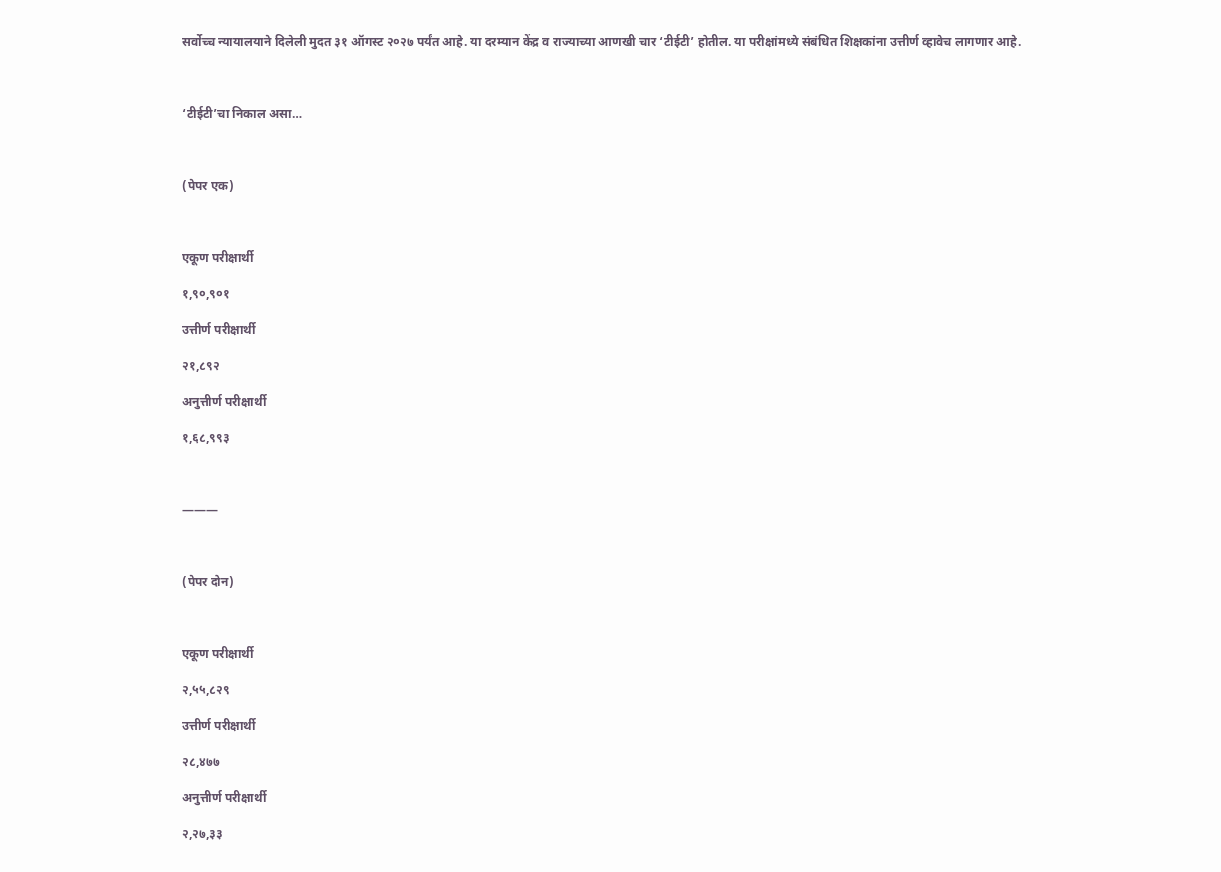सर्वोच्च न्यायालयाने दिलेली मुदत ३१ ऑगस्ट २०२७ पर्यंत आहे. या दरम्यान केंद्र व राज्याच्या आणखी चार ‘टीईटी’ होतील. या परीक्षांमध्ये संबंधित शिक्षकांना उत्तीर्ण व्हावेच लागणार आहे.



‘टीईटी’चा निकाल असा…



(पेपर एक)



एकूण परीक्षार्थी

१,९०,९०१

उत्तीर्ण परीक्षार्थी

२१,८९२

अनुत्तीर्ण परीक्षार्थी

१,६८,९९३



———



(पेपर दोन)



एकूण परीक्षार्थी

२,५५,८२९

उत्तीर्ण परीक्षार्थी

२८,४७७

अनुत्तीर्ण परीक्षार्थी

२,२७,३३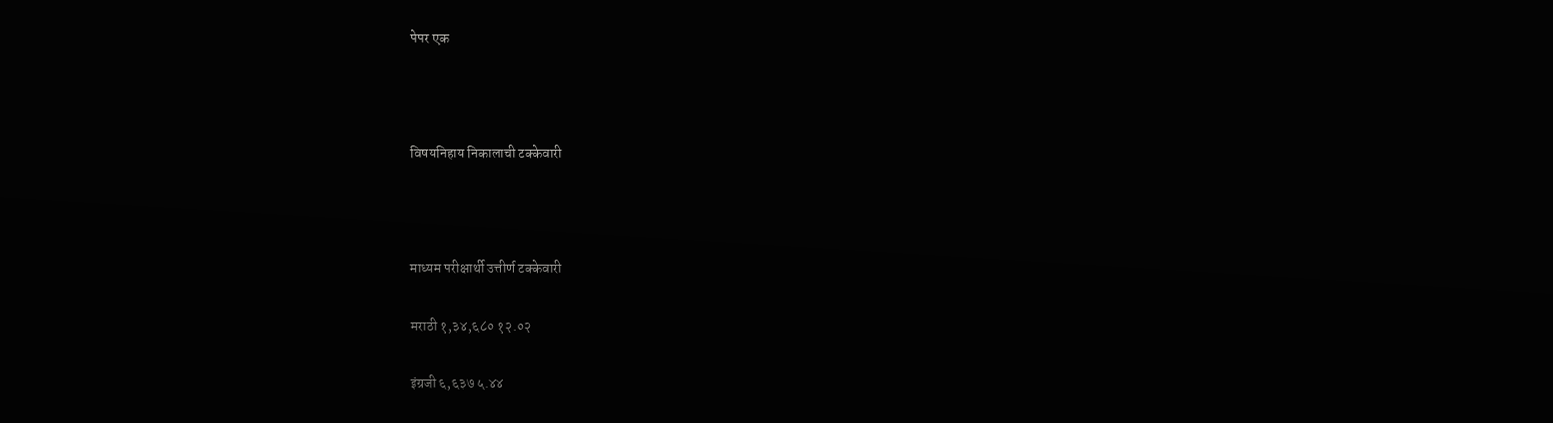पेपर एक



विषयनिहाय निकालाची टक्केवारी



माध्यम परीक्षार्थी उत्तीर्ण टक्केवारी

मराठी १,३४,६८० १२.०२

इंग्रजी ६,६३७ ५.४४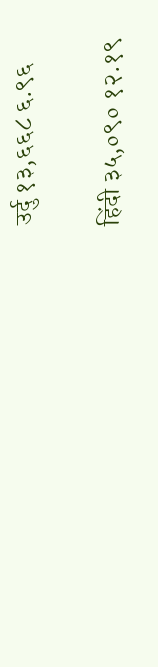उर्दु १३,६६८ ६.९६

हिंदी ३५,०९० १२.१९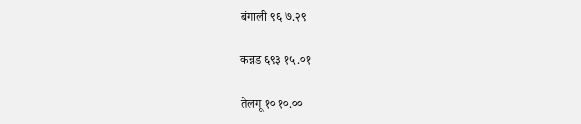बंगाली ९६ ७.२९

कन्नड ६९३ १५.०१

तेलगू १० १०.००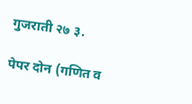गुजराती २७ ३.

पेपर दोन (गणित व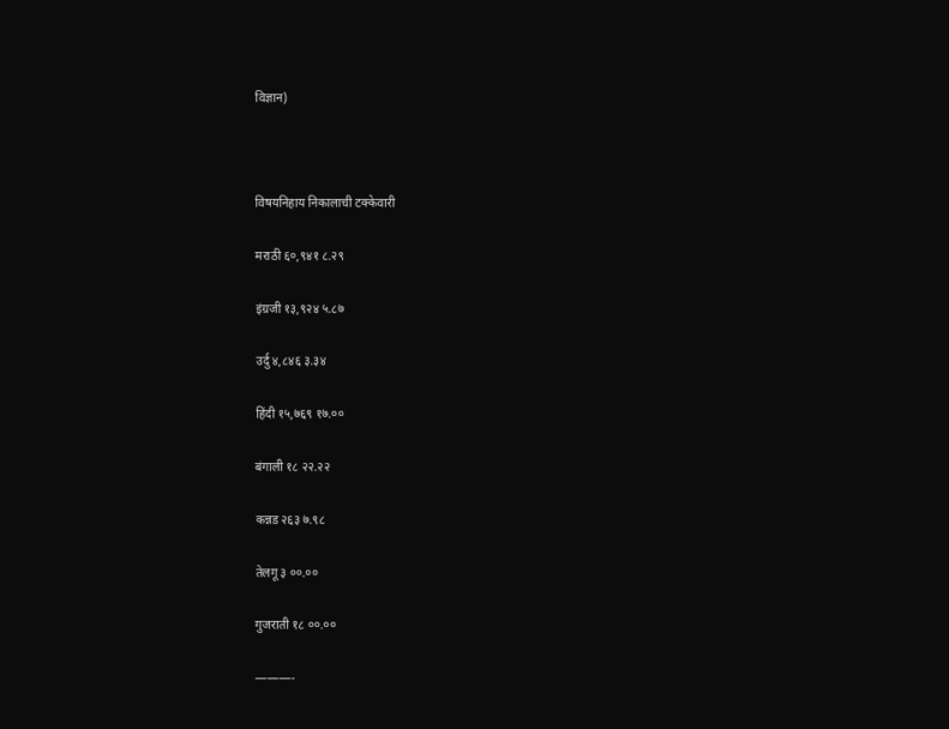विज्ञान)



विषयनिहाय निकालाची टक्केवारी

मराठी ६०,९४१ ८.२९

इंग्रजी १३,९२४ ५.८७

उर्दु ४,८४६ ३.३४

हिंदी १५,७६९ १७.००

बंगाली १८ २२.२२

कन्नड २६३ ७.९८

तेलगू ३ ००.००

गुजराती १८ ००.००

———-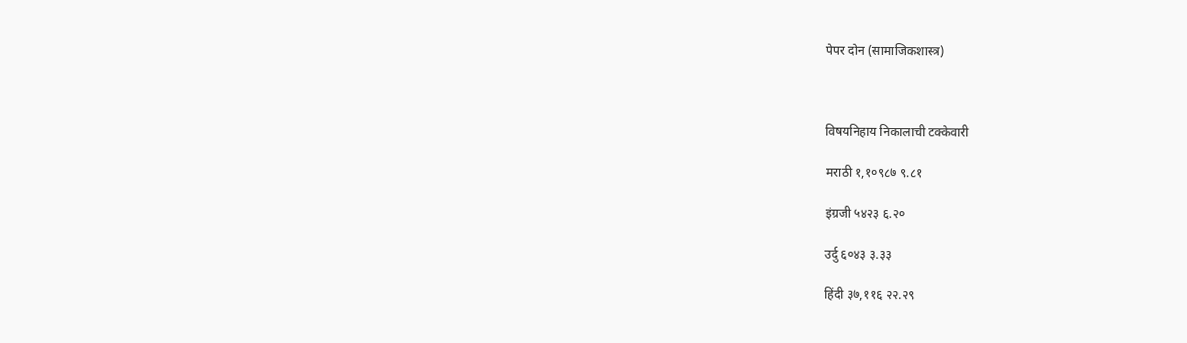पेपर दोन (सामाजिकशास्त्र)



विषयनिहाय निकालाची टक्केवारी

मराठी १,१०९८७ ९.८१

इंग्रजी ५४२३ ६.२०

उर्दु ६०४३ ३.३३

हिंदी ३७,११६ २२.२९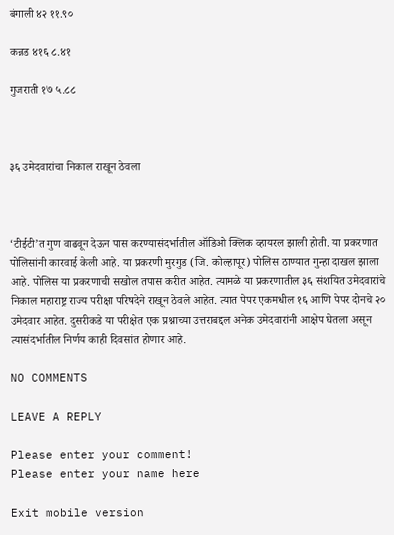बंगाली ४२ ११.९०

कन्नड ४१६ ८.४१

गुजराती १७ ५.८८



३६ उमेदवारांचा निकाल राखून ठेवला



‘टीईटी’त गुण वाढवून देऊन पास करण्यासंदर्भातील ऑडिओ क्लिक व्हायरल झाली होती. या प्रकरणात पोलिसांनी कारवाई केली आहे. या प्रकरणी मुरगुड (जि. कोल्हापूर) पोलिस ठाण्यात गुन्हा दाखल झाला आहे. पोलिस या प्रकरणाची सखोल तपास करीत आहेत. त्यामळे या प्रकरणातील ३६ संशयित उमेदवारांचे निकाल महाराष्ट्र राज्य परीक्षा परिषदेने राखून ठेवले आहेत. त्यात पेपर एकमधील १६ आणि पेपर दोनचे २० उमेदवार आहेत. दुसरीकडे या परीक्षेत एक प्रश्नाच्या उत्तराबद्दल अनेक उमेदवारांनी आक्षेप घेतला असून त्यासंदर्भातील निर्णय काही दिवसांत होणार आहे.

NO COMMENTS

LEAVE A REPLY

Please enter your comment!
Please enter your name here

Exit mobile version